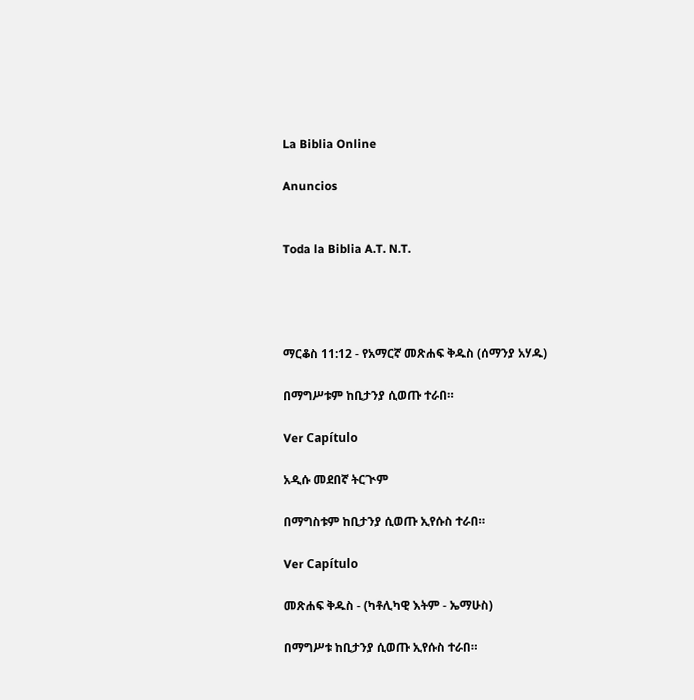La Biblia Online

Anuncios


Toda la Biblia A.T. N.T.




ማርቆስ 11:12 - የአማርኛ መጽሐፍ ቅዱስ (ሰማንያ አሃዱ)

በማግሥቱም ከቢታንያ ሲወጡ ተራበ።

Ver Capítulo

አዲሱ መደበኛ ትርጒም

በማግስቱም ከቢታንያ ሲወጡ ኢየሱስ ተራበ።

Ver Capítulo

መጽሐፍ ቅዱስ - (ካቶሊካዊ እትም - ኤማሁስ)

በማግሥቱ ከቢታንያ ሲወጡ ኢየሱስ ተራበ።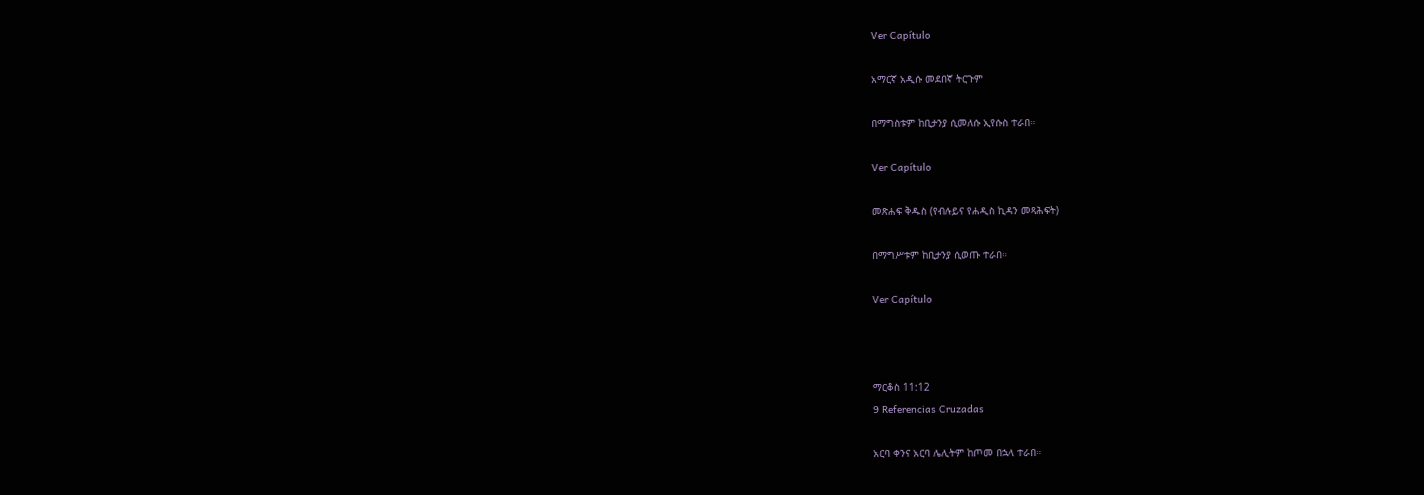Ver Capítulo

አማርኛ አዲሱ መደበኛ ትርጉም

በማግስቱም ከቢታንያ ሲመለሱ ኢየሱስ ተራበ።

Ver Capítulo

መጽሐፍ ቅዱስ (የብሉይና የሐዲስ ኪዳን መጻሕፍት)

በማግሥቱም ከቢታንያ ሲወጡ ተራበ።

Ver Capítulo



ማርቆስ 11:12
9 Referencias Cruzadas

አርባ ቀንና አርባ ሌሊትም ከጦመ በኋላ ተራበ።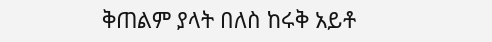ቅጠልም ያላት በለስ ከሩቅ አይቶ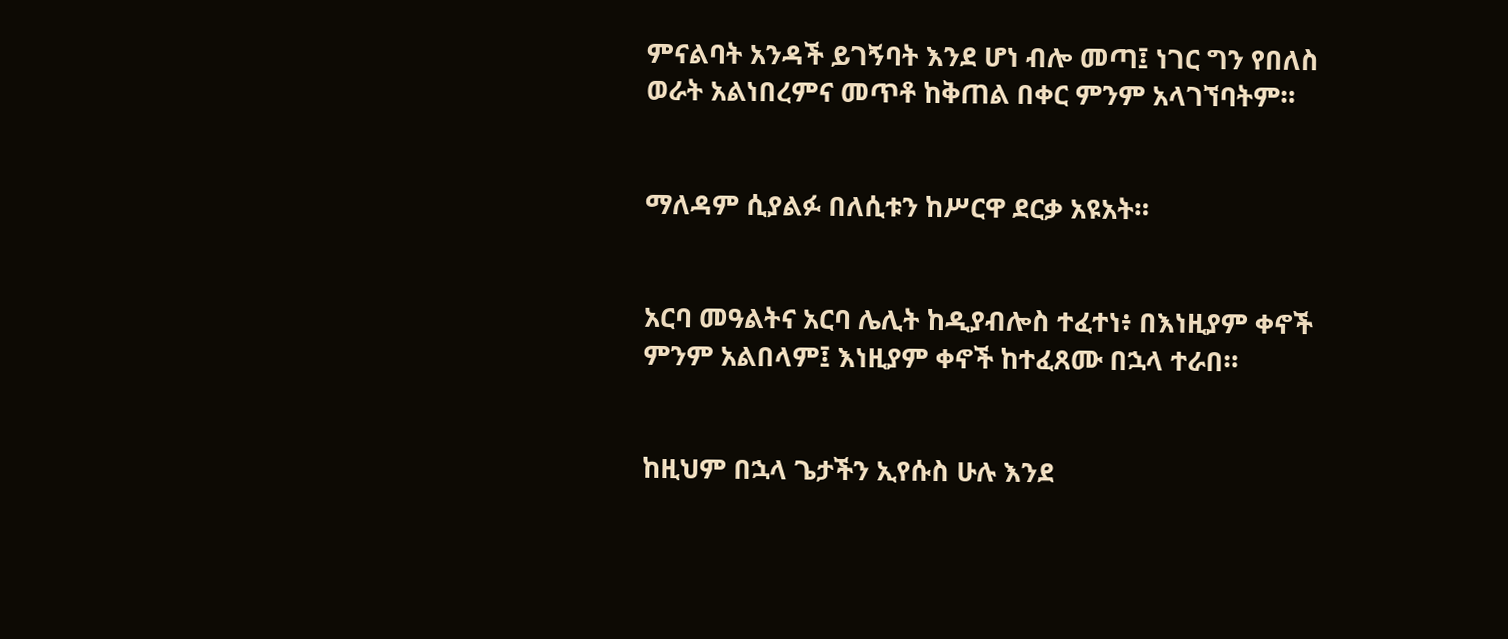ምናልባት አንዳች ይገኝባት እንደ ሆነ ብሎ መጣ፤ ነገር ግን የበለስ ወራት አልነበረምና መጥቶ ከቅጠል በቀር ምንም አላገኘባትም።


ማለዳም ሲያልፉ በለሲቱን ከሥርዋ ደርቃ አዩአት።


አርባ መዓልትና አርባ ሌሊት ከዲያብሎስ ተፈተነ፥ በእነዚያም ቀኖች ምንም አልበላም፤ እነዚያም ቀኖች ከተፈጸሙ በኋላ ተራበ።


ከዚህም በኋላ ጌታችን ኢየሱስ ሁሉ እንደ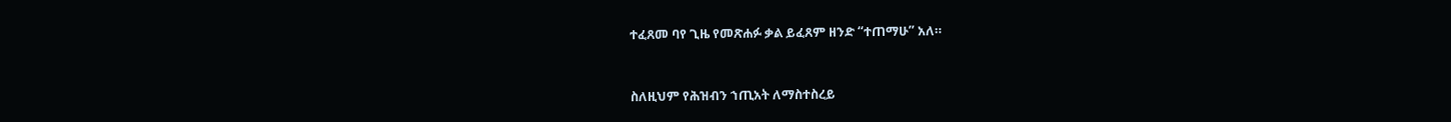ተፈጸመ ባየ ጊዜ የመጽሐፉ ቃል ይፈጸም ዘንድ “ተጠማሁ” አለ።


ስለዚህም የሕዝብን ኀጢአት ለማስተስረይ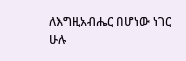ለእግዚአብሔር በሆነው ነገር ሁሉ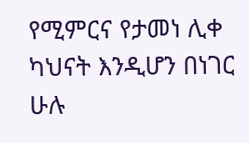የሚምርና የታመነ ሊቀ ካህናት እንዲሆን በነገር ሁሉ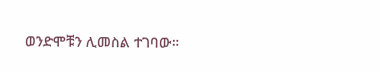ወንድሞቹን ሊመስል ተገባው።